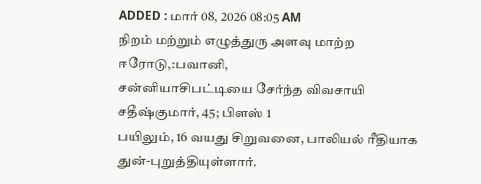ADDED : மார் 08, 2026 08:05 AM
நிறம் மற்றும் எழுத்துரு அளவு மாற்ற
ஈரோடு,:பவானி,
சன்னியாசிபட்டியை சேர்ந்த விவசாயி சதீஷ்குமார், 45; பிளஸ் 1
பயிலும், 16 வயது சிறுவனை, பாலியல் ரீதியாக துன்-புறுத்தியுள்ளார்.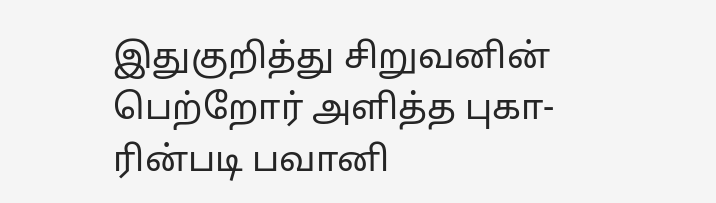இதுகுறித்து சிறுவனின் பெற்றோர் அளித்த புகா-ரின்படி பவானி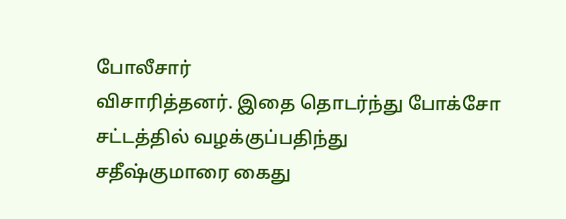போலீசார்
விசாரித்தனர். இதை தொடர்ந்து போக்சோ சட்டத்தில் வழக்குப்பதிந்து
சதீஷ்குமாரை கைது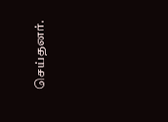செய்தனர்.